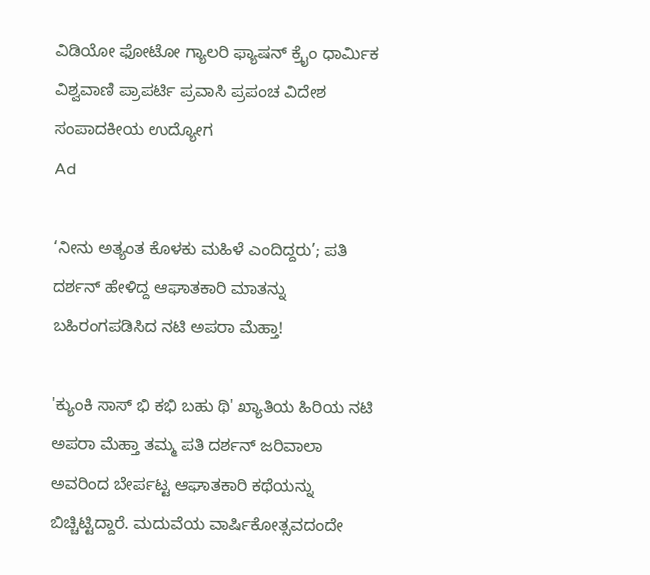ವಿಡಿಯೋ ಫೋಟೋ ಗ್ಯಾಲರಿ ಫ್ಯಾಷನ್ ಕ್ರೈಂ ಧಾರ್ಮಿಕ ವಿಶ್ವವಾಣಿ ಪ್ರಾಪರ್ಟಿ ಪ್ರವಾಸಿ ಪ್ರಪಂಚ ವಿದೇಶ ಸಂಪಾದಕೀಯ ಉದ್ಯೋಗ
Ad

‘ನೀನು ಅತ್ಯಂತ ಕೊಳಕು ಮಹಿಳೆ ಎಂದಿದ್ದರು’; ಪತಿ ದರ್ಶನ್ ಹೇಳಿದ್ದ ಆಘಾತಕಾರಿ ಮಾತನ್ನು ಬಹಿರಂಗಪಡಿಸಿದ ನಟಿ ಅಪರಾ ಮೆಹ್ತಾ!

'ಕ್ಯುಂಕಿ ಸಾಸ್ ಭಿ ಕಭಿ ಬಹು ಥಿ' ಖ್ಯಾತಿಯ ಹಿರಿಯ ನಟಿ ಅಪರಾ ಮೆಹ್ತಾ ತಮ್ಮ ಪತಿ ದರ್ಶನ್ ಜರಿವಾಲಾ ಅವರಿಂದ ಬೇರ್ಪಟ್ಟ ಆಘಾತಕಾರಿ ಕಥೆಯನ್ನು ಬಿಚ್ಚಿಟ್ಟಿದ್ದಾರೆ. ಮದುವೆಯ ವಾರ್ಷಿಕೋತ್ಸವದಂದೇ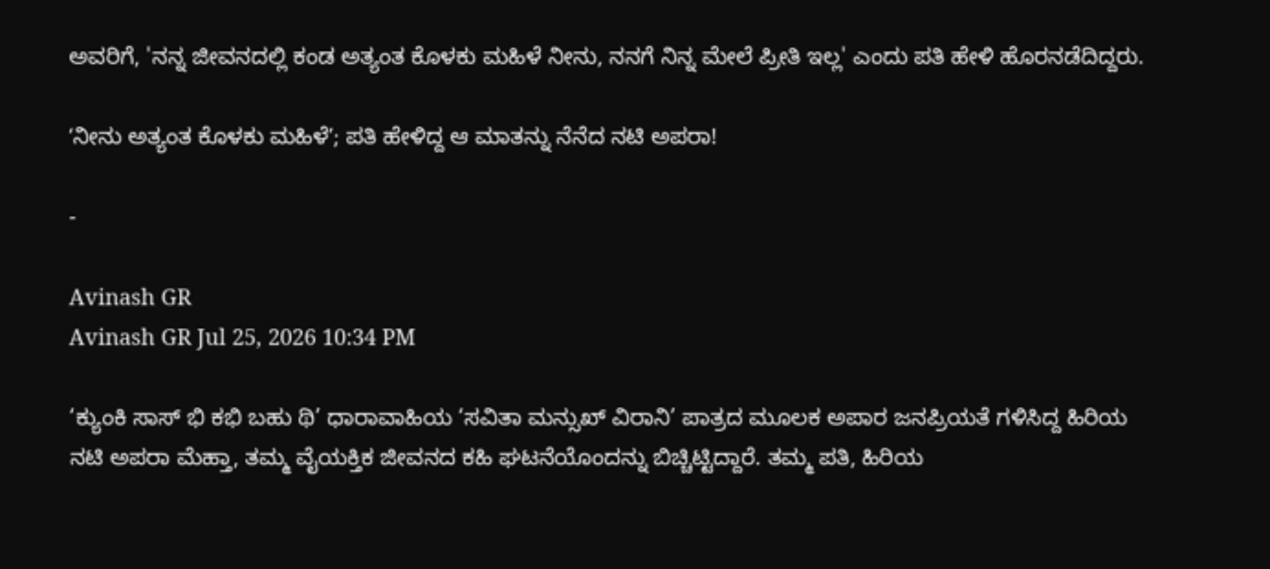ಅವರಿಗೆ, 'ನನ್ನ ಜೀವನದಲ್ಲಿ ಕಂಡ ಅತ್ಯಂತ ಕೊಳಕು ಮಹಿಳೆ ನೀನು, ನನಗೆ ನಿನ್ನ ಮೇಲೆ ಪ್ರೀತಿ ಇಲ್ಲ' ಎಂದು ಪತಿ ಹೇಳಿ ಹೊರನಡೆದಿದ್ದರು.

ʻನೀನು ಅತ್ಯಂತ ಕೊಳಕು ಮಹಿಳೆʼ; ಪತಿ ಹೇಳಿದ್ದ ಆ ಮಾತನ್ನು ನೆನೆದ ನಟಿ ಅಪರಾ!

-

Avinash GR
Avinash GR Jul 25, 2026 10:34 PM

‘ಕ್ಯುಂಕಿ ಸಾಸ್ ಭಿ ಕಭಿ ಬಹು ಥಿ’ ಧಾರಾವಾಹಿಯ ‘ಸವಿತಾ ಮನ್ಸುಖ್ ವಿರಾನಿ’ ಪಾತ್ರದ ಮೂಲಕ ಅಪಾರ ಜನಪ್ರಿಯತೆ ಗಳಿಸಿದ್ದ ಹಿರಿಯ ನಟಿ ಅಪರಾ ಮೆಹ್ತಾ, ತಮ್ಮ ವೈಯಕ್ತಿಕ ಜೀವನದ ಕಹಿ ಘಟನೆಯೊಂದನ್ನು ಬಿಚ್ಚಿಟ್ಟಿದ್ದಾರೆ. ತಮ್ಮ ಪತಿ, ಹಿರಿಯ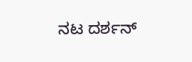ನಟ ದರ್ಶನ್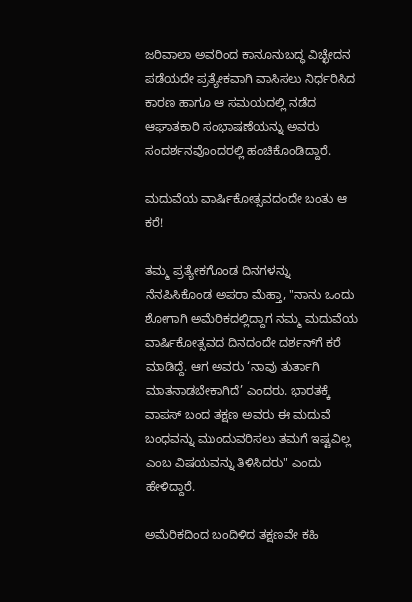ಜರಿವಾಲಾ ಅವರಿಂದ ಕಾನೂನುಬದ್ಧ ವಿಚ್ಛೇದನ ಪಡೆಯದೇ ಪ್ರತ್ಯೇಕವಾಗಿ ವಾಸಿಸಲು ನಿರ್ಧರಿಸಿದ ಕಾರಣ ಹಾಗೂ ಆ ಸಮಯದಲ್ಲಿ ನಡೆದ ಆಘಾತಕಾರಿ ಸಂಭಾಷಣೆಯನ್ನು ಅವರು ಸಂದರ್ಶನವೊಂದರಲ್ಲಿ ಹಂಚಿಕೊಂಡಿದ್ದಾರೆ.

ಮದುವೆಯ ವಾರ್ಷಿಕೋತ್ಸವದಂದೇ ಬಂತು ಆ ಕರೆ!

ತಮ್ಮ ಪ್ರತ್ಯೇಕಗೊಂಡ ದಿನಗಳನ್ನು ನೆನಪಿಸಿಕೊಂಡ ಅಪರಾ ಮೆಹ್ತಾ, "ನಾನು ಒಂದು ಶೋಗಾಗಿ ಅಮೆರಿಕದಲ್ಲಿದ್ದಾಗ ನಮ್ಮ ಮದುವೆಯ ವಾರ್ಷಿಕೋತ್ಸವದ ದಿನದಂದೇ ದರ್ಶನ್‌ಗೆ ಕರೆ ಮಾಡಿದ್ದೆ. ಆಗ ಅವರು ‘ನಾವು ತುರ್ತಾಗಿ ಮಾತನಾಡಬೇಕಾಗಿದೆ’ ಎಂದರು. ಭಾರತಕ್ಕೆ ವಾಪಸ್‌ ಬಂದ ತಕ್ಷಣ ಅವರು ಈ ಮದುವೆ ಬಂಧವನ್ನು ಮುಂದುವರಿಸಲು ತಮಗೆ ಇಷ್ಟವಿಲ್ಲ ಎಂಬ ವಿಷಯವನ್ನು ತಿಳಿಸಿದರು" ಎಂದು ಹೇಳಿದ್ದಾರೆ.

ಅಮೆರಿಕದಿಂದ ಬಂದಿಳಿದ ತಕ್ಷಣವೇ ಕಹಿ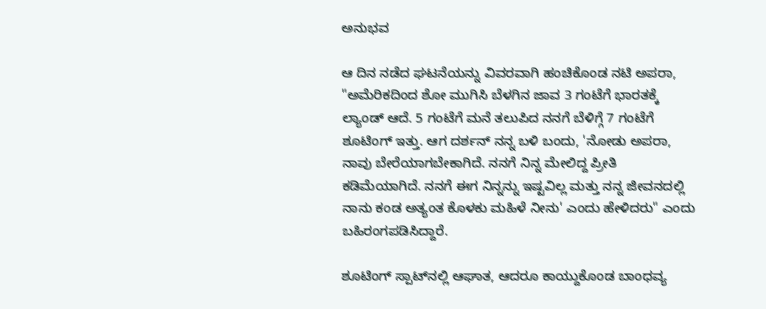ಅನುಭವ

ಆ ದಿನ ನಡೆದ ಘಟನೆಯನ್ನು ವಿವರವಾಗಿ ಹಂಚಿಕೊಂಡ ನಟಿ ಅಪರಾ, "ಅಮೆರಿಕದಿಂದ ಶೋ ಮುಗಿಸಿ ಬೆಳಗಿನ ಜಾವ 3 ಗಂಟೆಗೆ ಭಾರತಕ್ಕೆ ಲ್ಯಾಂಡ್ ಆದೆ. 5 ಗಂಟೆಗೆ ಮನೆ ತಲುಪಿದ ನನಗೆ ಬೆಳಿಗ್ಗೆ 7 ಗಂಟೆಗೆ ಶೂಟಿಂಗ್ ಇತ್ತು. ಆಗ ದರ್ಶನ್ ನನ್ನ ಬಳಿ ಬಂದು, 'ನೋಡು ಅಪರಾ, ನಾವು ಬೇರೆಯಾಗಬೇಕಾಗಿದೆ. ನನಗೆ ನಿನ್ನ ಮೇಲಿದ್ದ ಪ್ರೀತಿ ಕಡಿಮೆಯಾಗಿದೆ. ನನಗೆ ಈಗ ನಿನ್ನನ್ನು ಇಷ್ಟವಿಲ್ಲ ಮತ್ತು ನನ್ನ ಜೀವನದಲ್ಲಿ ನಾನು ಕಂಡ ಅತ್ಯಂತ ಕೊಳಕು ಮಹಿಳೆ ನೀನು' ಎಂದು ಹೇಳಿದರು" ಎಂದು ಬಹಿರಂಗಪಡಿಸಿದ್ದಾರೆ.

ಶೂಟಿಂಗ್ ಸ್ಪಾಟ್‌ನಲ್ಲಿ ಆಘಾತ, ಆದರೂ ಕಾಯ್ದುಕೊಂಡ ಬಾಂಧವ್ಯ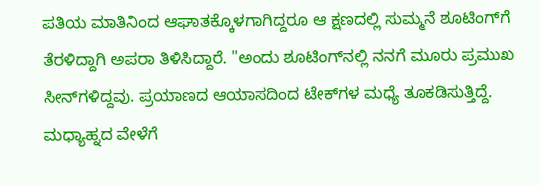ಪತಿಯ ಮಾತಿನಿಂದ ಆಘಾತಕ್ಕೊಳಗಾಗಿದ್ದರೂ ಆ ಕ್ಷಣದಲ್ಲಿ ಸುಮ್ಮನೆ ಶೂಟಿಂಗ್‌ಗೆ ತೆರಳಿದ್ದಾಗಿ ಅಪರಾ ತಿಳಿಸಿದ್ದಾರೆ. "ಅಂದು ಶೂಟಿಂಗ್‌ನಲ್ಲಿ ನನಗೆ ಮೂರು ಪ್ರಮುಖ ಸೀನ್‌ಗಳಿದ್ದವು. ಪ್ರಯಾಣದ ಆಯಾಸದಿಂದ ಟೇಕ್‌ಗಳ ಮಧ್ಯೆ ತೂಕಡಿಸುತ್ತಿದ್ದೆ. ಮಧ್ಯಾಹ್ನದ ವೇಳೆಗೆ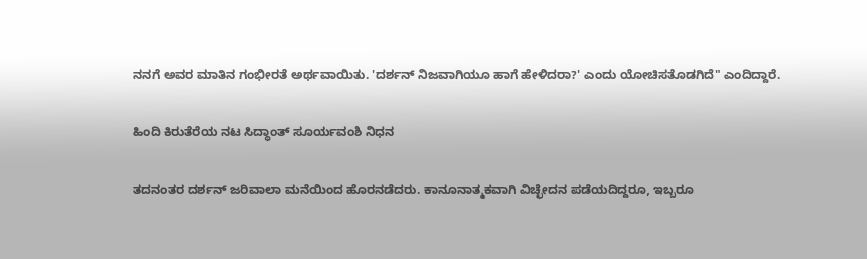ನನಗೆ ಅವರ ಮಾತಿನ ಗಂಭೀರತೆ ಅರ್ಥವಾಯಿತು. 'ದರ್ಶನ್ ನಿಜವಾಗಿಯೂ ಹಾಗೆ ಹೇಳಿದರಾ?' ಎಂದು ಯೋಚಿಸತೊಡಗಿದೆ" ಎಂದಿದ್ದಾರೆ.

ಹಿಂದಿ ಕಿರುತೆರೆಯ ನಟ ಸಿದ್ಧಾಂತ್ ಸೂರ್ಯವಂಶಿ ನಿಧನ

ತದನಂತರ ದರ್ಶನ್ ಜರಿವಾಲಾ ಮನೆಯಿಂದ ಹೊರನಡೆದರು. ಕಾನೂನಾತ್ಮಕವಾಗಿ ವಿಚ್ಛೇದನ ಪಡೆಯದಿದ್ದರೂ, ಇಬ್ಬರೂ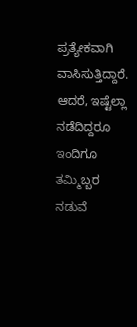ಪ್ರತ್ಯೇಕವಾಗಿ ವಾಸಿಸುತ್ತಿದ್ದಾರೆ. ಆದರೆ, ಇಷ್ಟೆಲ್ಲಾ ನಡೆದಿದ್ದರೂ ಇಂದಿಗೂ ತಮ್ಮಿಬ್ಬರ ನಡುವೆ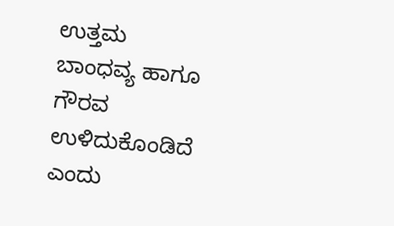ಉತ್ತಮ ಬಾಂಧವ್ಯ ಹಾಗೂ ಗೌರವ ಉಳಿದುಕೊಂಡಿದೆ ಎಂದು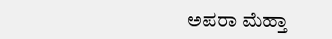ಅಪರಾ ಮೆಹ್ತಾ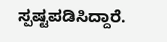ಸ್ಪಷ್ಟಪಡಿಸಿದ್ದಾರೆ.